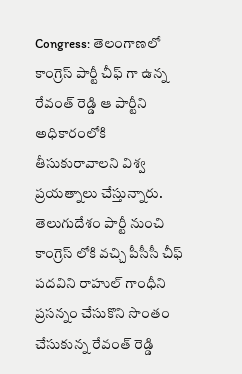Congress: తెలంగాణలో కాంగ్రెస్ పార్టీ చీఫ్ గా ఉన్న రేవంత్ రెడ్డి ఆ పార్టీని అధికారంలోకి తీసుకురావాలని విశ్వ ప్రయత్నాలు చేస్తున్నారు. తెలుగుదేశం పార్టీ నుంచి కాంగ్రెస్ లోకి వచ్చి పీసీసీ చీఫ్ పదవిని రాహుల్ గాంధీని ప్రసన్నం చేసుకొని సొంతం చేసుకున్న రేవంత్ రెడ్డి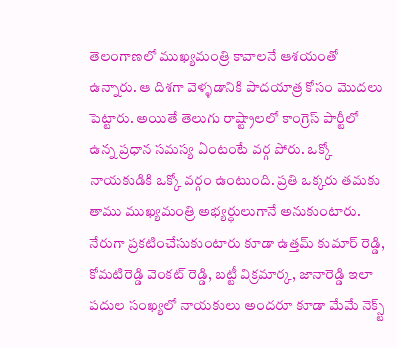తెలంగాణలో ముఖ్యమంత్రి కావాలనే ఆశయంతో ఉన్నారు. ఆ దిశగా వెళ్ళడానికి పాదయాత్ర కోసం మొదలు పెట్టారు. అయితే తెలుగు రాష్ట్రాలలో కాంగ్రెస్ పార్టీలో ఉన్న ప్రధాన సమస్య ఏంటంటే వర్గ పోరు. ఒక్కో నాయకుడికి ఒక్కో వర్గం ఉంటుంది. ప్రతి ఒక్కరు తమకు తాము ముఖ్యమంత్రి అభ్యర్ధులుగానే అనుకుంటారు.
నేరుగా ప్రకటించేసుకుంటారు కూడా ఉత్తమ్ కుమార్ రెడ్డి, కోమటిరెడ్డి వెంకట్ రెడ్డి, బట్టీ విక్రమార్క, జానారెడ్డి ఇలా పదుల సంఖ్యలో నాయకులు అందరూ కూడా మేమే నెక్స్ట్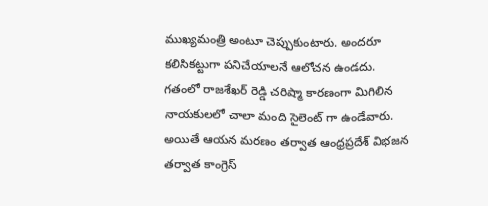ముఖ్యమంత్రి అంటూ చెప్పుకుంటారు. అందరూ కలిసికట్టుగా పనిచేయాలనే ఆలోచన ఉండదు. గతంలో రాజశేఖర్ రెడ్డి చరిష్మా కారణంగా మిగిలిన నాయకులలో చాలా మంది సైలెంట్ గా ఉండేవారు. అయితే ఆయన మరణం తర్వాత ఆంధ్రప్రదేశ్ విభజన తర్వాత కాంగ్రెస్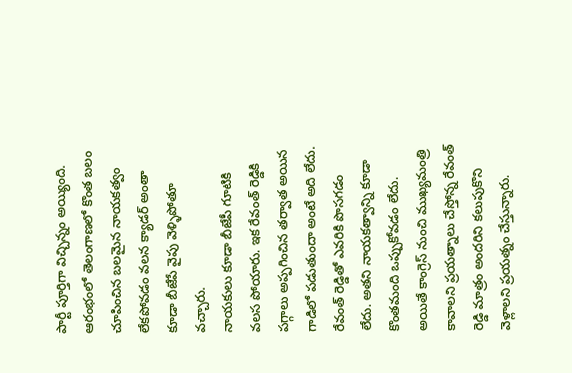పార్టీ పూర్తిగా విచ్చిన్నం అయ్యింది. ఆరంభంలో తెలంగాణలో కొంత బలం చూపించిన బలమైన నాయకత్వం లేకపోవడం వలన క్యాడర్ అంతా కూడా బీజేపే వైపు వెళ్ళిపోతూ వచ్చారు.
నాయకులు కూడా బీజేపీ గూటికి వలస పోయారు. ఇక రేవంత్ రెడ్డికి పగ్గాలు అప్పగించిన తర్వాత అయిన గాడిలో పడుతుందా అంటే అది లేదు. రేవంత్ రెడ్డితో ఎవరికి పొసగడం లేదు. అతని నాయకత్వాన్ని కూడా కొంతమంది ఒప్పుకోవడం లేదు. అయితే కాంగ్రెస్ నుంచి ముఖ్యమంత్రి కావాలని ప్రయత్నాలు చేస్తోన్న రేవంత్ రెడ్డి మాత్రం అందరిని కలుపుకొని వెళ్లాలని ప్రయత్నం చేస్తున్నారు.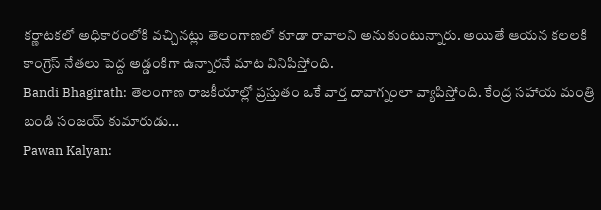కర్ణాటకలో అధికారంలోకి వచ్చినట్లు తెలంగాణలో కూడా రావాలని అనుకుంటున్నారు. అయితే ఆయన కలలకి కాంగ్రెస్ నేతలు పెద్ద అడ్డంకిగా ఉన్నారనే మాట వినిపిస్తోంది.
Bandi Bhagirath: తెలంగాణ రాజకీయాల్లో ప్రస్తుతం ఒకే వార్త దావాగ్నంలా వ్యాపిస్తోంది. కేంద్ర సహాయ మంత్రి బండి సంజయ్ కుమారుడు…
Pawan Kalyan: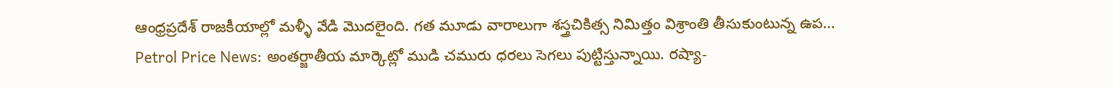ఆంధ్రప్రదేశ్ రాజకీయాల్లో మళ్ళీ వేడి మొదలైంది. గత మూడు వారాలుగా శస్త్రచికిత్స నిమిత్తం విశ్రాంతి తీసుకుంటున్న ఉప…
Petrol Price News: అంతర్జాతీయ మార్కెట్లో ముడి చమురు ధరలు సెగలు పుట్టిస్తున్నాయి. రష్యా-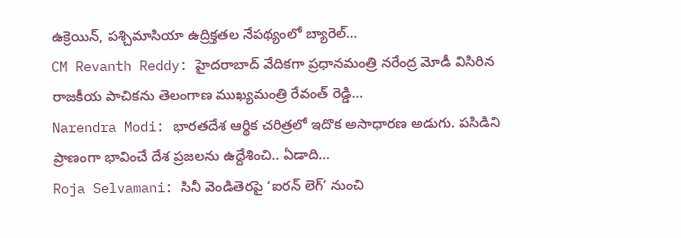ఉక్రెయిన్, పశ్చిమాసియా ఉద్రిక్తతల నేపథ్యంలో బ్యారెల్…
CM Revanth Reddy: హైదరాబాద్ వేదికగా ప్రధానమంత్రి నరేంద్ర మోడీ విసిరిన రాజకీయ పాచికను తెలంగాణ ముఖ్యమంత్రి రేవంత్ రెడ్డి…
Narendra Modi: భారతదేశ ఆర్థిక చరిత్రలో ఇదొక అసాధారణ అడుగు. పసిడిని ప్రాణంగా భావించే దేశ ప్రజలను ఉద్దేశించి.. ఏడాది…
Roja Selvamani: సినీ వెండితెరపై ‘ఐరన్ లెగ్’ నుంచి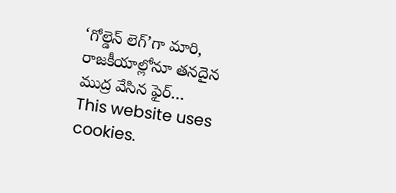‘గోల్డెన్ లెగ్’గా మారి, రాజకీయాల్లోనూ తనదైన ముద్ర వేసిన ఫైర్…
This website uses cookies.